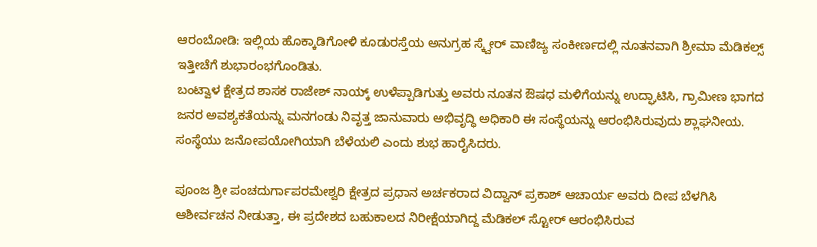ಆರಂಬೋಡಿ: ಇಲ್ಲಿಯ ಹೊಕ್ಕಾಡಿಗೋಳಿ ಕೂಡುರಸ್ತೆಯ ಅನುಗ್ರಹ ಸ್ಕ್ವೇರ್ ವಾಣಿಜ್ಯ ಸಂಕೀರ್ಣದಲ್ಲಿ ನೂತನವಾಗಿ ಶ್ರೀಮಾ ಮೆಡಿಕಲ್ಸ್ ಇತ್ತೀಚೆಗೆ ಶುಭಾರಂಭಗೊಂಡಿತು.
ಬಂಟ್ವಾಳ ಕ್ಷೇತ್ರದ ಶಾಸಕ ರಾಜೇಶ್ ನಾಯ್ಕ್ ಉಳೆಪ್ಪಾಡಿಗುತ್ತು ಅವರು ನೂತನ ಔಷಧ ಮಳಿಗೆಯನ್ನು ಉದ್ಘಾಟಿಸಿ, ಗ್ರಾಮೀಣ ಭಾಗದ ಜನರ ಅವಶ್ಯಕತೆಯನ್ನು ಮನಗಂಡು ನಿವೃತ್ತ ಜಾನುವಾರು ಅಭಿವೃದ್ಧಿ ಅಧಿಕಾರಿ ಈ ಸಂಸ್ಥೆಯನ್ನು ಆರಂಭಿಸಿರುವುದು ಶ್ಲಾಘನೀಯ. ಸಂಸ್ಥೆಯು ಜನೋಪಯೋಗಿಯಾಗಿ ಬೆಳೆಯಲಿ ಎಂದು ಶುಭ ಹಾರೈಸಿದರು.

ಪೂಂಜ ಶ್ರೀ ಪಂಚದುರ್ಗಾಪರಮೇಶ್ವರಿ ಕ್ಷೇತ್ರದ ಪ್ರಧಾನ ಅರ್ಚಕರಾದ ವಿದ್ವಾನ್ ಪ್ರಕಾಶ್ ಆಚಾರ್ಯ ಅವರು ದೀಪ ಬೆಳಗಿಸಿ ಆಶೀರ್ವಚನ ನೀಡುತ್ತಾ, ಈ ಪ್ರದೇಶದ ಬಹುಕಾಲದ ನಿರೀಕ್ಷೆಯಾಗಿದ್ದ ಮೆಡಿಕಲ್ ಸ್ಟೋರ್ ಆರಂಭಿಸಿರುವ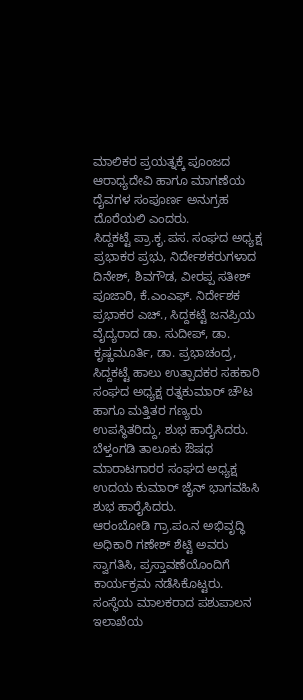ಮಾಲಿಕರ ಪ್ರಯತ್ನಕ್ಕೆ ಪೂಂಜದ ಆರಾಧ್ಯದೇವಿ ಹಾಗೂ ಮಾಗಣೆಯ ದೈವಗಳ ಸಂಪೂರ್ಣ ಅನುಗ್ರಹ ದೊರೆಯಲಿ ಎಂದರು.
ಸಿದ್ದಕಟ್ಟೆ ಪ್ರಾ.ಕೃ.ಪಸ. ಸಂಘದ ಅಧ್ಯಕ್ಷ ಪ್ರಭಾಕರ ಪ್ರಭು, ನಿರ್ದೇಶಕರುಗಳಾದ ದಿನೇಶ್, ಶಿವಗೌಡ, ವೀರಪ್ಪ ಸತೀಶ್ ಪೂಜಾರಿ, ಕೆ.ಎಂಎಫ್. ನಿರ್ದೇಶಕ ಪ್ರಭಾಕರ ಎಚ್., ಸಿದ್ದಕಟ್ಟೆ ಜನಪ್ರಿಯ ವೈದ್ಯರಾದ ಡಾ. ಸುದೀಪ್, ಡಾ. ಕೃಷ್ಣಮೂರ್ತಿ, ಡಾ. ಪ್ರಭಾಚಂದ್ರ, ಸಿದ್ದಕಟ್ಟೆ ಹಾಲು ಉತ್ಪಾದಕರ ಸಹಕಾರಿ ಸಂಘದ ಅಧ್ಯಕ್ಷ ರತ್ನಕುಮಾರ್ ಚೌಟ ಹಾಗೂ ಮತ್ತಿತರ ಗಣ್ಯರು ಉಪಸ್ಥಿತರಿದ್ದು, ಶುಭ ಹಾರೈಸಿದರು. ಬೆಳ್ತಂಗಡಿ ತಾಲೂಕು ಔಷಧ ಮಾರಾಟಗಾರರ ಸಂಘದ ಅಧ್ಯಕ್ಷ ಉದಯ ಕುಮಾರ್ ಜೈನ್ ಭಾಗವಹಿಸಿ ಶುಭ ಹಾರೈಸಿದರು.
ಆರಂಬೋಡಿ ಗ್ರಾ.ಪಂ.ನ ಅಭಿವೃದ್ಧಿ ಅಧಿಕಾರಿ ಗಣೇಶ್ ಶೆಟ್ಟಿ ಅವರು ಸ್ವಾಗತಿಸಿ, ಪ್ರಸ್ತಾವಣೆಯೊಂದಿಗೆ ಕಾರ್ಯಕ್ರಮ ನಡೆಸಿಕೊಟ್ಟರು.
ಸಂಸ್ಥೆಯ ಮಾಲಕರಾದ ಪಶುಪಾಲನ ಇಲಾಖೆಯ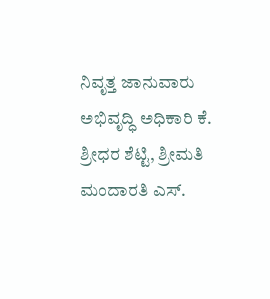ನಿವೃತ್ತ ಜಾನುವಾರು ಅಭಿವೃದ್ಧಿ ಅಧಿಕಾರಿ ಕೆ. ಶ್ರೀಧರ ಶೆಟ್ಟಿ, ಶ್ರೀಮತಿ ಮಂದಾರತಿ ಎಸ್.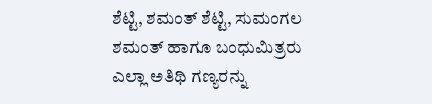ಶೆಟ್ಟಿ, ಶಮಂತ್ ಶೆಟ್ಟಿ, ಸುಮಂಗಲ ಶಮಂತ್ ಹಾಗೂ ಬಂಧುಮಿತ್ರರು ಎಲ್ಲಾ ಅತಿಥಿ ಗಣ್ಯರನ್ನು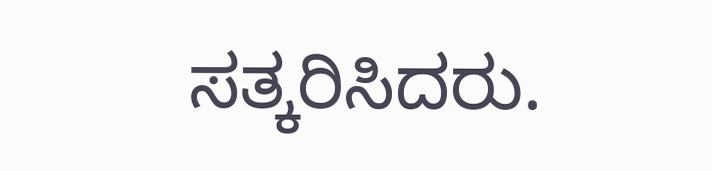ಸತ್ಕರಿಸಿದರು.